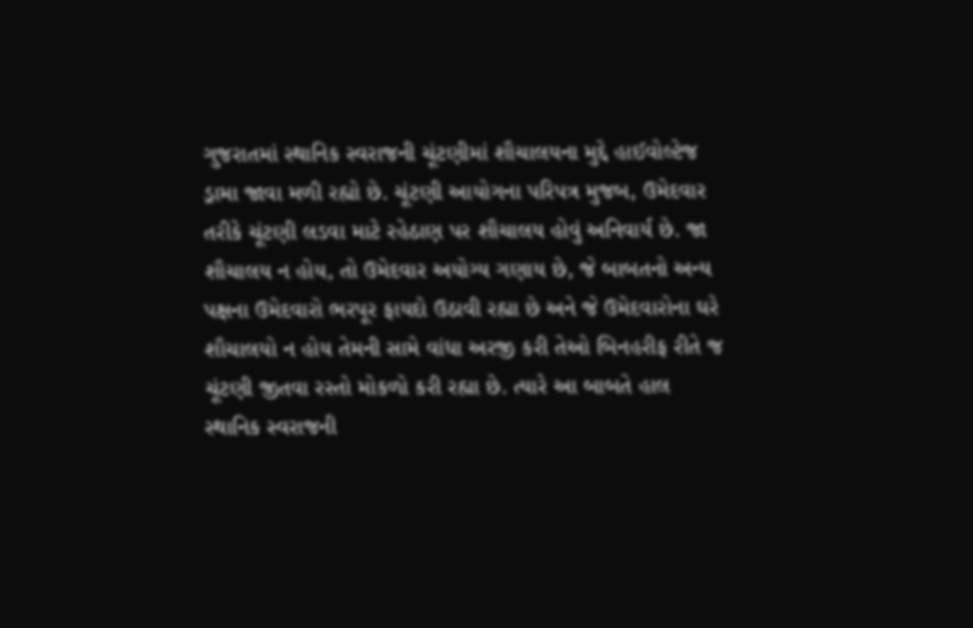ગુજરાતમાં સ્થાનિક સ્વરાજની ચૂંટણીમાં શૌચાલયના મુદ્દે હાઈવોલ્ટેજ ડ્રામા જાવા મળી રહ્યો છે. ચૂંટણી આયોગના પરિપત્ર મુજબ, ઉમેદવાર તરીકે ચૂંટણી લડવા માટે રહેઠાણ પર શૌચાલય હોવું અનિવાર્ય છે. જા શૌચાલય ન હોય, તો ઉમેદવાર અયોગ્ય ગણાય છે, જે બાબતનો અન્ય પક્ષના ઉમેદવારો ભરપૂર ફાયદો ઉઠાવી રહ્યા છે અને જે ઉમેદવારોના ઘરે શૌચાલયો ન હોય તેમની સામે વાંધા અરજી કરી તેઓ બિનહરીફ રીતે જ ચૂંટણી જીતવા રસ્તો મોકળો કરી રહ્યા છે. ત્યારે આ બાબતે હાલ સ્થાનિક સ્વરાજની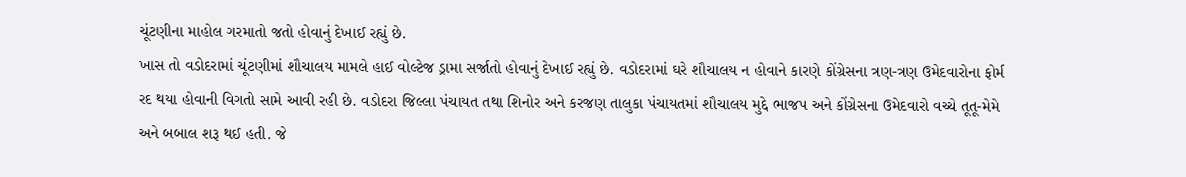ચૂંટણીના માહોલ ગરમાતો જતો હોવાનું દેખાઈ રહ્યું છે.
ખાસ તો વડોદરામાં ચૂંટણીમાં શૌચાલય મામલે હાઈ વોલ્ટેજ ડ્રામા સર્જાતો હોવાનું દેખાઈ રહ્યું છે. વડોદરામાં ઘરે શૌચાલય ન હોવાને કારણે કોંગ્રેસના ત્રણ-ત્રણ ઉમેદવારોના ફોર્મ રદ થયા હોવાની વિગતો સામે આવી રહી છે. વડોદરા જિલ્લા પંચાયત તથા શિનોર અને કરજણ તાલુકા પંચાયતમાં શૌચાલય મુદ્દે ભાજપ અને કોંગ્રેસના ઉમેદવારો વચ્ચે તૂતૂ-મેમે અને બબાલ શરૂ થઈ હતી. જે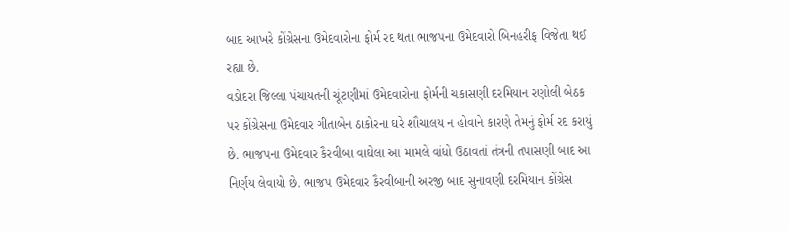બાદ આખરે કોંગ્રેસના ઉમેદવારોના ફોર્મ રદ થતા ભાજપના ઉમેદવારો બિનહરીફ વિજેતા થઈ રહ્યા છે.
વડોદરા જિલ્લા પંચાયતની ચૂંટણીમાં ઉમેદવારોના ફોર્મની ચકાસણી દરમિયાન રણોલી બેઠક પર કોંગ્રેસના ઉમેદવાર ગીતાબેન ઠાકોરના ઘરે શૌચાલય ન હોવાને કારણે તેમનું ફોર્મ રદ કરાયું છે. ભાજપના ઉમેદવાર કૈરવીબા વાઘેલા આ મામલે વાંધો ઉઠાવતાં તંત્રની તપાસણી બાદ આ નિર્ણય લેવાયો છે. ભાજપ ઉમેદવાર કૈરવીબાની અરજી બાદ સુનાવણી દરમિયાન કોંગ્રેસ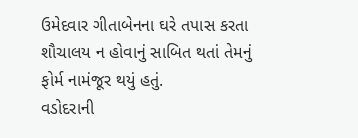ઉમેદવાર ગીતાબેનના ઘરે તપાસ કરતા શૌચાલય ન હોવાનું સાબિત થતાં તેમનું ફોર્મ નામંજૂર થયું હતું.
વડોદરાની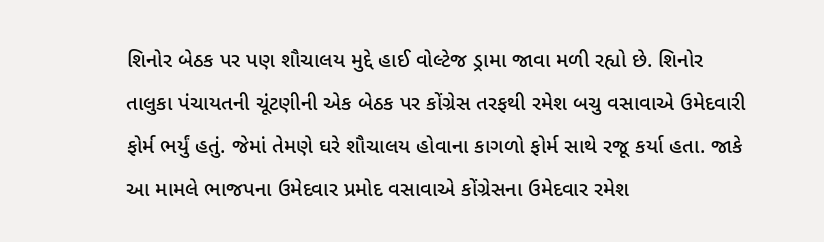શિનોર બેઠક પર પણ શૌચાલય મુદ્દે હાઈ વોલ્ટેજ ડ્રામા જાવા મળી રહ્યો છે. શિનોર તાલુકા પંચાયતની ચૂંટણીની એક બેઠક પર કોંગ્રેસ તરફથી રમેશ બચુ વસાવાએ ઉમેદવારી ફોર્મ ભર્યું હતું. જેમાં તેમણે ઘરે શૌચાલય હોવાના કાગળો ફોર્મ સાથે રજૂ કર્યા હતા. જાકે આ મામલે ભાજપના ઉમેદવાર પ્રમોદ વસાવાએ કોંગ્રેસના ઉમેદવાર રમેશ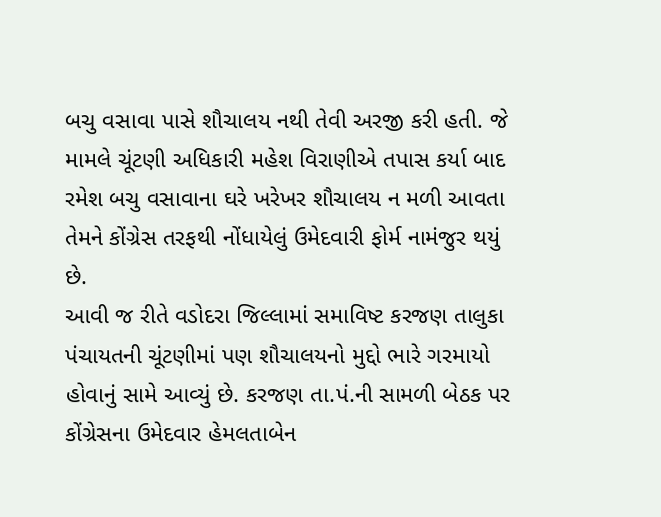બચુ વસાવા પાસે શૌચાલય નથી તેવી અરજી કરી હતી. જે મામલે ચૂંટણી અધિકારી મહેશ વિરાણીએ તપાસ કર્યા બાદ રમેશ બચુ વસાવાના ઘરે ખરેખર શૌચાલય ન મળી આવતા તેમને કોંગ્રેસ તરફથી નોંધાયેલું ઉમેદવારી ફોર્મ નામંજુર થયું છે.
આવી જ રીતે વડોદરા જિલ્લામાં સમાવિષ્ટ કરજણ તાલુકા પંચાયતની ચૂંટણીમાં પણ શૌચાલયનો મુદ્દો ભારે ગરમાયો હોવાનું સામે આવ્યું છે. કરજણ તા.પં.ની સામળી બેઠક પર કોંગ્રેસના ઉમેદવાર હેમલતાબેન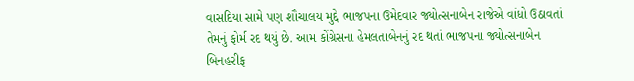વાસદિયા સામે પણ શૌચાલય મુદ્દે ભાજપના ઉમેદવાર જ્યોત્સનાબેન રાજેએ વાંધો ઉઠાવતાં તેમનું ફોર્મ રદ થયું છે. આમ કોંગ્રેસના હેમલતાબેનનું રદ થતાં ભાજપના જ્યોત્સનાબેન બિનહરીફ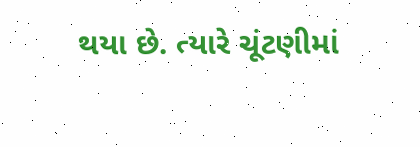થયા છે. ત્યારે ચૂંટણીમાં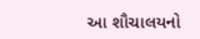આ શૌચાલયનો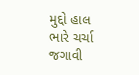મુદ્દો હાલ ભારે ચર્ચા જગાવી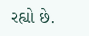રહ્યો છે.